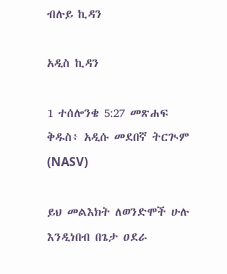ብሉይ ኪዳን

አዲስ ኪዳን

1 ተሰሎንቄ 5:27 መጽሐፍ ቅዱስ፥ አዲሱ መደበኛ ትርጒም (NASV)

ይህ መልእክት ለወንድሞች ሁሉ እንዲነበብ በጌታ ዐደራ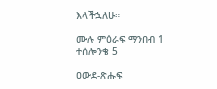እላችኋለሁ።

ሙሉ ምዕራፍ ማንበብ 1 ተሰሎንቄ 5

ዐውደ-ጽሑፍ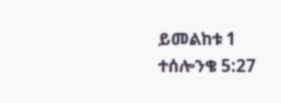ይመልከቱ 1 ተሰሎንቄ 5:27